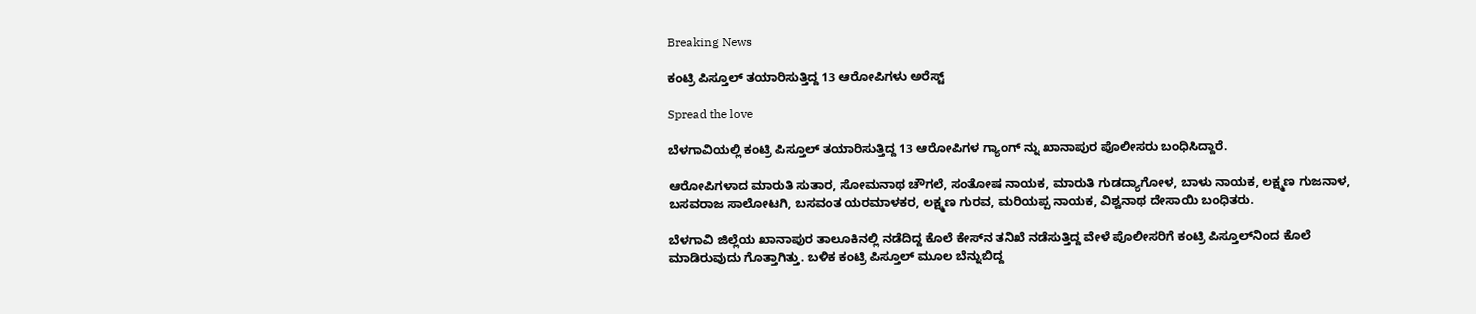Breaking News

ಕಂಟ್ರಿ ಪಿಸ್ತೂಲ್ ತಯಾರಿಸುತ್ತಿದ್ದ 13 ಆರೋಪಿಗಳು ಅರೆಸ್ಟ್

Spread the love

ಬೆಳಗಾವಿಯಲ್ಲಿ ಕಂಟ್ರಿ ಪಿಸ್ತೂಲ್ ತಯಾರಿಸುತ್ತಿದ್ದ 13 ಆರೋಪಿಗಳ ಗ್ಯಾಂಗ್‌ ನ್ನು ಖಾನಾಪುರ ಪೊಲೀಸರು ಬಂಧಿಸಿದ್ದಾರೆ.

ಆರೋಪಿಗಳಾದ ಮಾರುತಿ ಸುತಾರ, ಸೋಮನಾಥ ಚೌಗಲೆ, ಸಂತೋಷ ನಾಯಕ, ಮಾರುತಿ ಗುಡದ್ಯಾಗೋಳ, ಬಾಳು ನಾಯಕ, ಲಕ್ಷ್ಮಣ ಗುಜನಾಳ, ಬಸವರಾಜ ಸಾಲೋಟಗಿ, ಬಸವಂತ ಯರಮಾಳಕರ, ಲಕ್ಷ್ಮಣ ಗುರವ, ಮರಿಯಪ್ಪ ನಾಯಕ, ವಿಶ್ವನಾಥ ದೇಸಾಯಿ ಬಂಧಿತರು.

ಬೆಳಗಾವಿ ಜಿಲ್ಲೆಯ ಖಾನಾಪುರ ತಾಲೂಕಿನಲ್ಲಿ ನಡೆದಿದ್ದ ಕೊಲೆ ಕೇಸ್‌ನ ತನಿಖೆ ನಡೆಸುತ್ತಿದ್ದ ವೇಳೆ ಪೊಲೀಸರಿಗೆ ಕಂಟ್ರಿ ಪಿಸ್ತೂಲ್‌ನಿಂದ ಕೊಲೆ ಮಾಡಿರುವುದು ಗೊತ್ತಾಗಿತ್ತು. ಬಳಿಕ ಕಂಟ್ರಿ ಪಿಸ್ತೂಲ್ ಮೂಲ ಬೆನ್ನುಬಿದ್ದ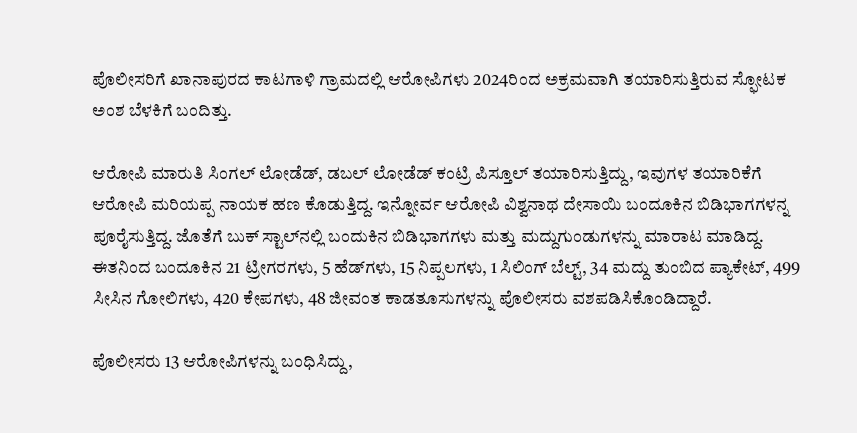ಪೊಲೀಸರಿಗೆ ಖಾನಾಪುರದ ಕಾಟಗಾಳಿ ಗ್ರಾಮದಲ್ಲಿ ಆರೋಪಿಗಳು 2024ರಿಂದ ಅಕ್ರಮವಾಗಿ ತಯಾರಿಸುತ್ತಿರುವ ಸ್ಫೋಟಕ ಅಂಶ ಬೆಳಕಿಗೆ ಬಂದಿತ್ತು.

ಆರೋಪಿ ಮಾರುತಿ ಸಿಂಗಲ್ ಲೋಡೆಡ್, ಡಬಲ್ ಲೋಡೆಡ್ ಕಂಟ್ರಿ ಪಿಸ್ತೂಲ್ ತಯಾರಿಸುತ್ತಿದ್ದು, ಇವುಗಳ ತಯಾರಿಕೆಗೆ ಆರೋಪಿ ಮರಿಯಪ್ಪ ನಾಯಕ ಹಣ ಕೊಡುತ್ತಿದ್ದ. ಇನ್ನೋರ್ವ ಆರೋಪಿ ವಿಶ್ವನಾಥ ದೇಸಾಯಿ ಬಂದೂಕಿನ ಬಿಡಿಭಾಗಗಳನ್ನ ಪೂರೈಸುತ್ತಿದ್ದ. ಜೊತೆಗೆ ಬುಕ್ ಸ್ಟಾಲ್‌ನಲ್ಲಿ ಬಂದುಕಿನ ಬಿಡಿಭಾಗಗಳು ಮತ್ತು ಮದ್ದುಗುಂಡುಗಳನ್ನು ಮಾರಾಟ ಮಾಡಿದ್ದ. ಈತನಿಂದ ಬಂದೂಕಿನ 21 ಟ್ರೀಗರಗಳು, 5 ಹೆಡ್‌ಗಳು, 15 ನಿಪ್ಪಲಗಳು, 1 ಸಿಲಿಂಗ್ ಬೆಲ್ಟ್, 34 ಮದ್ದು ತುಂಬಿದ ಪ್ಯಾಕೇಟ್, 499 ಸೀಸಿನ ಗೋಲಿಗಳು, 420 ಕೇಪಗಳು, 48 ಜೀವಂತ ಕಾಡತೂಸುಗಳನ್ನು ಪೊಲೀಸರು ವಶಪಡಿಸಿಕೊಂಡಿದ್ದಾರೆ.

ಪೊಲೀಸರು 13 ಆರೋಪಿಗಳನ್ನು ಬಂಧಿಸಿದ್ದು,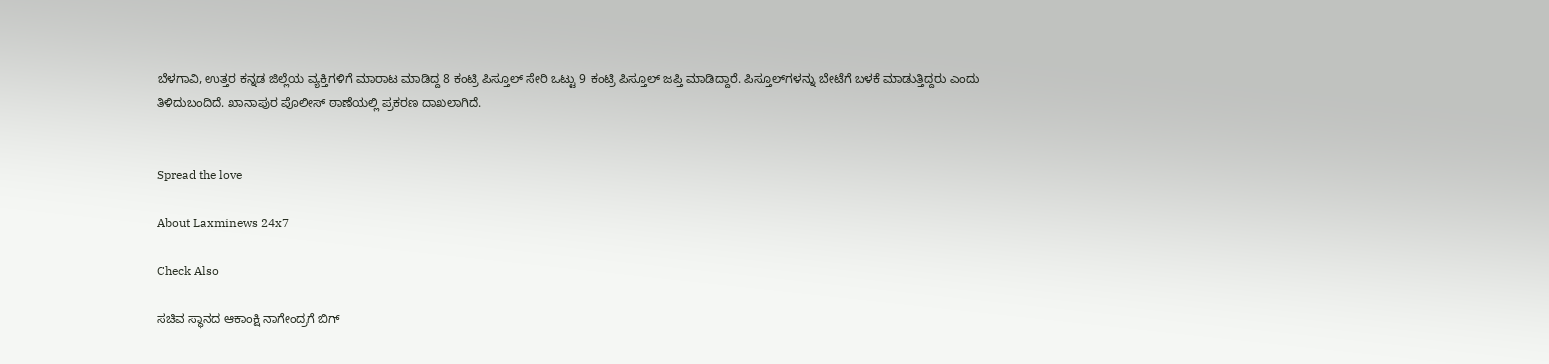ಬೆಳಗಾವಿ, ಉತ್ತರ ಕನ್ನಡ ಜಿಲ್ಲೆಯ ವ್ಯಕ್ತಿಗಳಿಗೆ ಮಾರಾಟ ಮಾಡಿದ್ದ 8 ಕಂಟ್ರಿ ಪಿಸ್ತೂಲ್ ಸೇರಿ ಒಟ್ಟು 9 ಕಂಟ್ರಿ ಪಿಸ್ತೂಲ್ ಜಪ್ತಿ ಮಾಡಿದ್ದಾರೆ. ಪಿಸ್ತೂಲ್‌ಗಳನ್ನು ಬೇಟೆಗೆ ಬಳಕೆ ಮಾಡುತ್ತಿದ್ದರು ಎಂದು ತಿಳಿದುಬಂದಿದೆ. ಖಾನಾಪುರ ಪೊಲೀಸ್ ಠಾಣೆಯಲ್ಲಿ ಪ್ರಕರಣ ದಾಖಲಾಗಿದೆ.


Spread the love

About Laxminews 24x7

Check Also

ಸಚಿವ ಸ್ಥಾನದ ಆಕಾಂಕ್ಷಿ ನಾಗೇಂದ್ರಗೆ ಬಿಗ್‌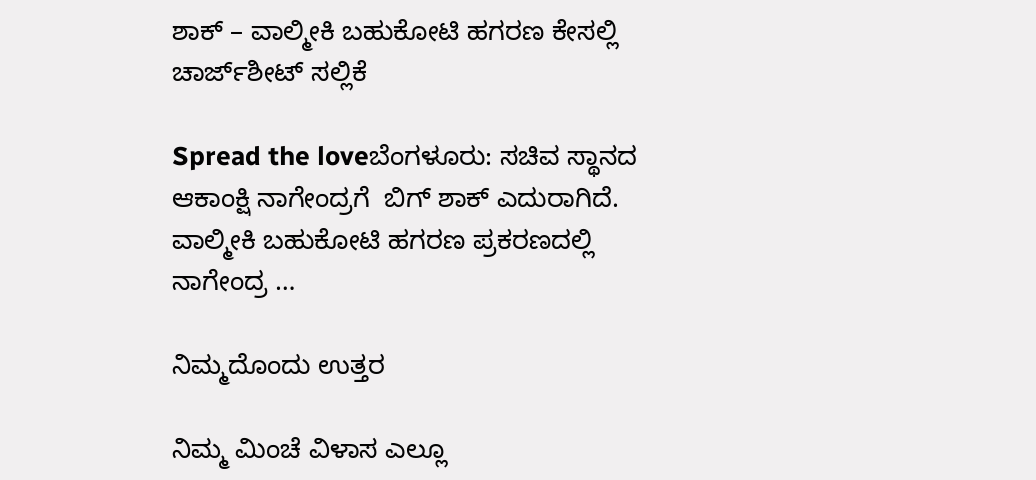ಶಾಕ್‌ – ವಾಲ್ಮೀಕಿ ಬಹುಕೋಟಿ ಹಗರಣ ಕೇಸಲ್ಲಿ ಚಾರ್ಜ್‌ಶೀಟ್‌ ಸಲ್ಲಿಕೆ

Spread the loveಬೆಂಗಳೂರು: ಸಚಿವ ಸ್ಥಾನದ ಆಕಾಂಕ್ಷಿ ನಾಗೇಂದ್ರಗೆ  ಬಿಗ್‌ ಶಾಕ್‌ ಎದುರಾಗಿದೆ. ವಾಲ್ಮೀಕಿ ಬಹುಕೋಟಿ ಹಗರಣ ಪ್ರಕರಣದಲ್ಲಿ ನಾಗೇಂದ್ರ …

ನಿಮ್ಮದೊಂದು ಉತ್ತರ

ನಿಮ್ಮ ಮಿಂಚೆ ವಿಳಾಸ ಎಲ್ಲೂ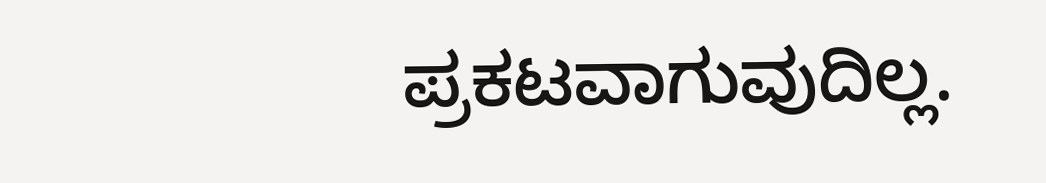ಪ್ರಕಟವಾಗುವುದಿಲ್ಲ.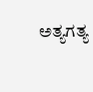ಅತ್ಯಗತ್ಯ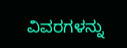ವಿವರಗಳನ್ನು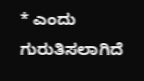* ಎಂದು ಗುರುತಿಸಲಾಗಿದೆ